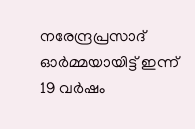നരേന്ദ്രപ്രസാദ് ഓര്‍മ്മയായിട്ട് ഇന്ന് 19 വര്‍ഷം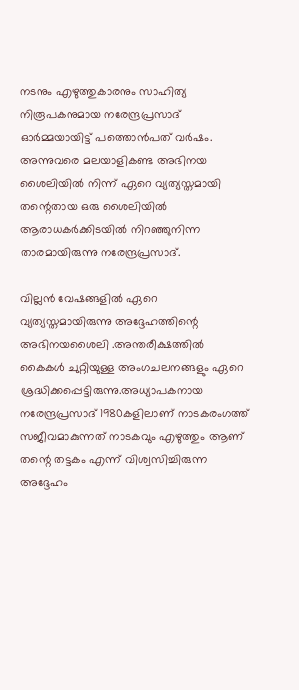നടനും എഴുത്തുകാരനും സാഹിത്യ നിരൂപകനുമായ നരേന്ദ്രപ്രസാദ് ഓര്‍മ്മയായിട്ട് പത്തൊന്‍പത് വര്‍ഷം. അന്നുവരെ മലയാളികണ്ട അഭിനയ ശൈലിയില്‍ നിന്ന് ഏറെ വ്യത്യസ്തമായി തന്റെതായ ഒരു ശൈലിയില്‍ ആരാധകര്‍ക്കിടയില്‍ നിറഞ്ഞുനിന്ന താരമായിരുന്നു നരേന്ദ്രപ്രസാദ്.

വില്ലന്‍ വേഷങ്ങളില്‍ ഏറെ വ്യത്യസ്തമായിരുന്നു അദ്ദേഹത്തിന്റെ അഭിനയശൈലി .അന്തരീക്ഷത്തില്‍ കൈകള്‍ ചുറ്റിയുള്ള അംഗചലനങ്ങളും ഏറെ ശ്രദ്ധിക്കപ്പെട്ടിരുന്നു.അധ്യാപകനായ നരേന്ദ്രപ്രസാദ് 1980കളിലാണ് നാടകരംഗത്ത് സജീവമാകുന്നത് നാടകവും എഴുത്തും ആണ് തന്റെ തട്ടകം എന്ന് വിശ്വസിച്ചിരുന്ന അദ്ദേഹം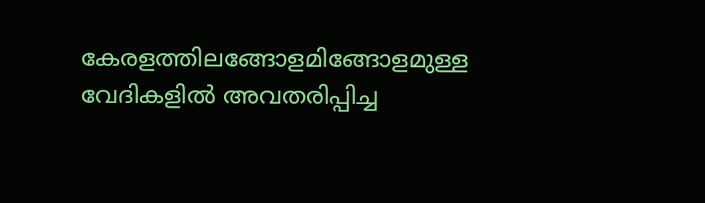കേരളത്തിലങ്ങോളമിങ്ങോളമുള്ള വേദികളില്‍ അവതരിപ്പിച്ച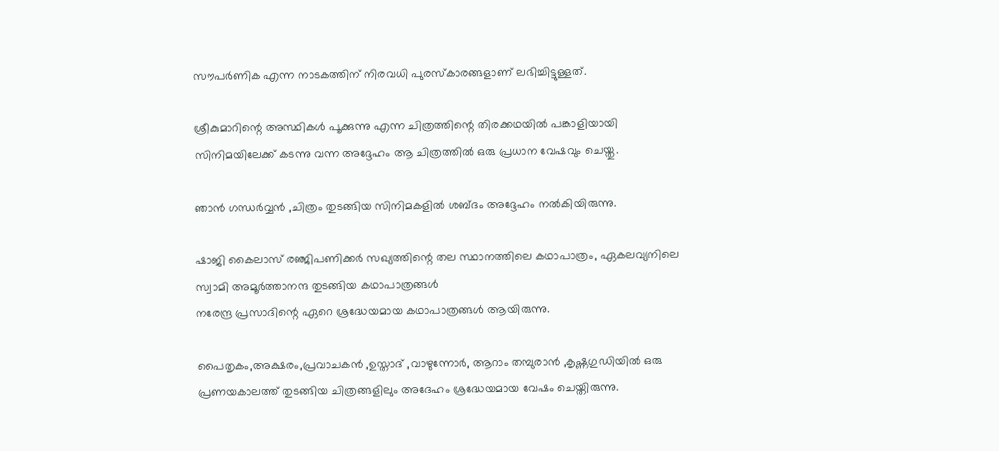സൗപര്‍ണിക എന്ന നാടകത്തിന് നിരവധി പുരസ്‌കാരങ്ങളാണ് ലഭിച്ചിട്ടുള്ളത്.

ശ്രീകുമാറിന്റെ അസ്ഥികള്‍ പൂക്കുന്നു എന്ന ചിത്രത്തിന്റെ തിരക്കഥയില്‍ പങ്കാളിയായി സിനിമയിലേക്ക് കടന്നു വന്ന അദ്ദേഹം ആ ചിത്രത്തില്‍ ഒരു പ്രധാന വേഷവും ചെയ്തു.

ഞാന്‍ ഗന്ധര്‍വ്വന്‍ ,ചിത്രം തുടങ്ങിയ സിനിമകളില്‍ ശബ്ദം അദ്ദേഹം നല്‍കിയിരുന്നു.

ഷാജി കൈലാസ് രഞ്ജിപണിക്കര്‍ സഖ്യത്തിന്റെ തല സ്ഥാനത്തിലെ കഥാപാത്രം, ഏകലവ്യനിലെ സ്വാമി അമൂര്‍ത്താനന്ദ തുടങ്ങിയ കഥാപാത്രങ്ങള്‍
നരേന്ദ്ര പ്രസാദിന്റെ ഏറെ ശ്രദ്ധേയമായ കഥാപാത്രങ്ങള്‍ ആയിരുന്നു.

പൈതൃകം,അക്ഷരം,പ്രവാചകന്‍ ,ഉസ്താദ് ,വാഴുന്നോര്‍, ആറാം തമ്പുരാന്‍ ,കൃഷ്ണഗുഡിയില്‍ ഒരു പ്രണയകാലത്ത് തുടങ്ങിയ ചിത്രങ്ങളിലും അദേഹം ശ്രദ്ധേയമായ വേഷം ചെയ്തിരുന്നു.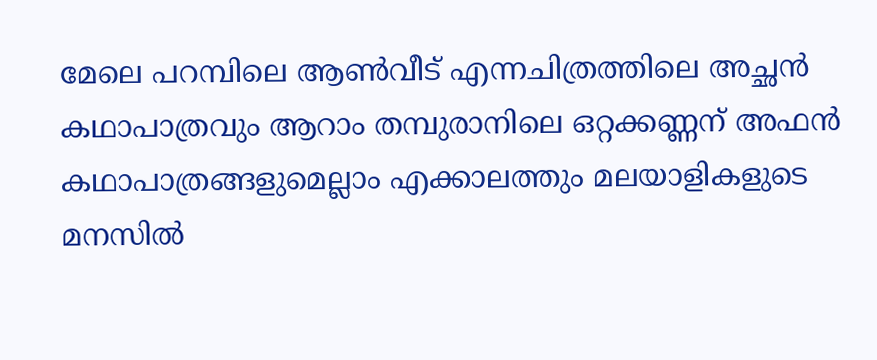മേലെ പറമ്പിലെ ആണ്‍വീട് എന്നചിത്രത്തിലെ അച്ഛന്‍ കഥാപാത്രവും ആറാം തമ്പുരാനിലെ ഒറ്റക്കണ്ണന് അഫന്‍ കഥാപാത്രങ്ങളുമെല്ലാം എക്കാലത്തും മലയാളികളുടെ മനസില്‍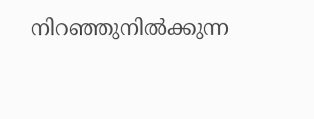നിറഞ്ഞുനില്‍ക്കുന്ന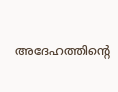അദേഹത്തിന്റെ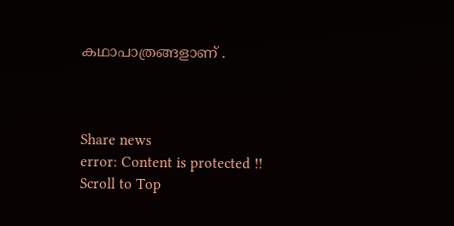കഥാപാത്രങ്ങളാണ് .



Share news
error: Content is protected !!
Scroll to Top